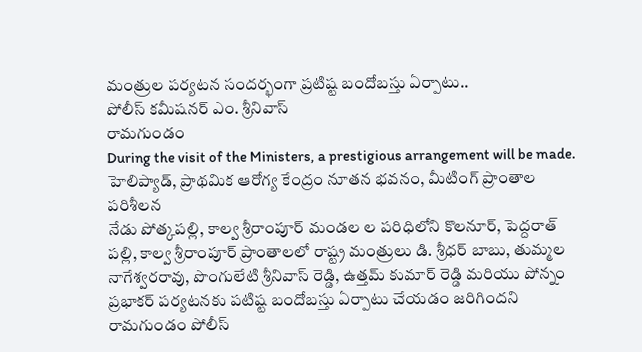మంత్రుల పర్యటన సందర్భంగా ప్రటిష్ట బందోబస్తు ఏర్పాటు..
పోలీస్ కమీషనర్ ఎం. శ్రీనివాస్
రామగుండం
During the visit of the Ministers, a prestigious arrangement will be made.
హెలిప్యాడ్, ప్రాథమిక ఆరోగ్య కేంద్రం నూతన భవనం, మీటింగ్ ప్రాంతాల పరిశీలన
నేడు పోత్కపల్లి, కాల్వ శ్రీరాంపూర్ మండల ల పరిధిలోని కొలనూర్, పెద్దరాత్ పల్లి, కాల్వ శ్రీరాంపూర్ ప్రాంతాలలో రాష్ట్ర మంత్రులు డి. శ్రీధర్ బాబు, తుమ్మల నాగేశ్వరరావు, పొంగులేటి శ్రీనివాస్ రెడ్డి, ఉత్తమ్ కుమార్ రెడ్డి మరియు పోన్నం ప్రభాకర్ పర్యటనకు పటిష్ట బందోబస్తు ఏర్పాటు చేయడం జరిగిందని రామగుండం పోలీస్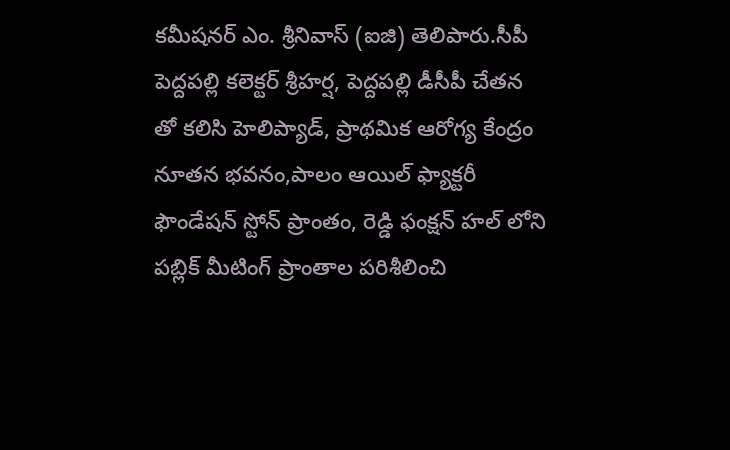కమీషనర్ ఎం. శ్రీనివాస్ (ఐజి) తెలిపారు.సీపీ పెద్దపల్లి కలెక్టర్ శ్రీహర్ష, పెద్దపల్లి డీసీపీ చేతన తో కలిసి హెలిప్యాడ్, ప్రాథమిక ఆరోగ్య కేంద్రం నూతన భవనం,పాలం ఆయిల్ ఫ్యాక్టరీ ఫౌండేషన్ స్టోన్ ప్రాంతం, రెడ్డి ఫంక్షన్ హల్ లోని పబ్లిక్ మీటింగ్ ప్రాంతాల పరిశీలించి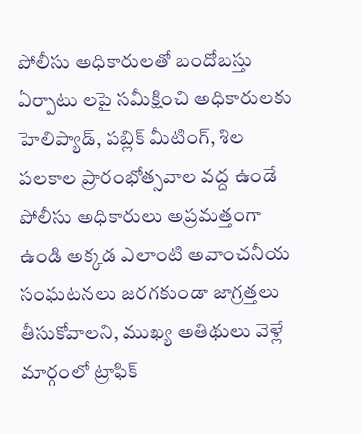పోలీసు అధికారులతో బందోబస్తు ఏర్పాటు లపై సమీక్షించి అధికారులకు హెలిప్యాడ్, పబ్లిక్ మీటింగ్, శిల పలకాల ప్రారంభోత్సవాల వద్ద ఉండే పోలీసు అధికారులు అప్రమత్తంగా ఉండి అక్కడ ఎలాంటి అవాంచనీయ సంఘటనలు జరగకుండా జాగ్రత్తలు తీసుకోవాలని, ముఖ్య అతిథులు వెళ్లే మార్గంలో ట్రాఫిక్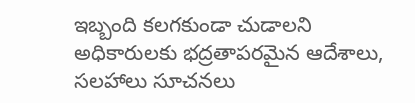ఇబ్బంది కలగకుండా చుడాలని అధికారులకు భద్రతాపరమైన ఆదేశాలు, సలహాలు సూచనలు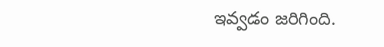ఇవ్వడం జరిగింది.